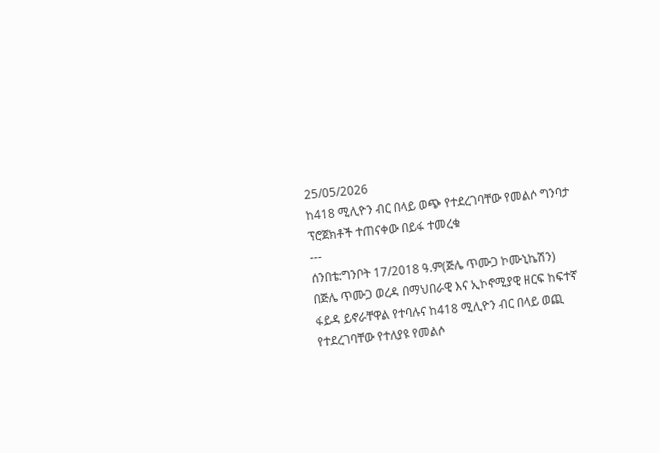25/05/2026
ከ418 ሚሊዮን ብር በላይ ወጭ የተደረገባቸው የመልሶ ግንባታ ፕሮጀክቶች ተጠናቀው በይፋ ተመረቁ
---
ሰንበቴ:ግንቦት 17/2018 ዓ.ም(ጅሌ ጥሙጋ ኮሙኒኬሽን)
በጅሌ ጥሙጋ ወረዳ በማህበራዊ እና ኢኮኖሚያዊ ዘርፍ ከፍተኛ ፋይዳ ይኖራቸዋል የተባሉና ከ418 ሚሊዮን ብር በላይ ወጪ የተደረገባቸው የተለያዩ የመልሶ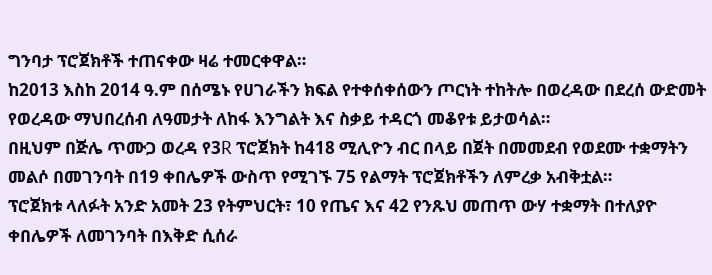ግንባታ ፕሮጀክቶች ተጠናቀው ዛሬ ተመርቀዋል።
ከ2013 እስከ 2014 ዓ.ም በሰሜኑ የሀገራችን ክፍል የተቀሰቀሰውን ጦርነት ተከትሎ በወረዳው በደረሰ ውድመት የወረዳው ማህበረሰብ ለዓመታት ለከፋ እንግልት እና ስቃይ ተዳርጎ መቆየቱ ይታወሳል።
በዚህም በጅሌ ጥሙጋ ወረዳ የ3R ፕሮጀክት ከ418 ሚሊዮን ብር በላይ በጀት በመመደብ የወደሙ ተቋማትን መልሶ በመገንባት በ19 ቀበሌዎች ውስጥ የሚገኙ 75 የልማት ፕሮጀክቶችን ለምረቃ አብቅቷል።
ፕሮጀክቱ ላለፉት አንድ አመት 23 የትምህርት፣ 10 የጤና እና 42 የንጹህ መጠጥ ውሃ ተቋማት በተለያዮ ቀበሌዎች ለመገንባት በእቅድ ሲሰራ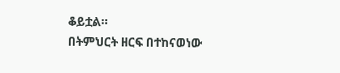ቆይቷል።
በትምህርት ዘርፍ በተከናወነው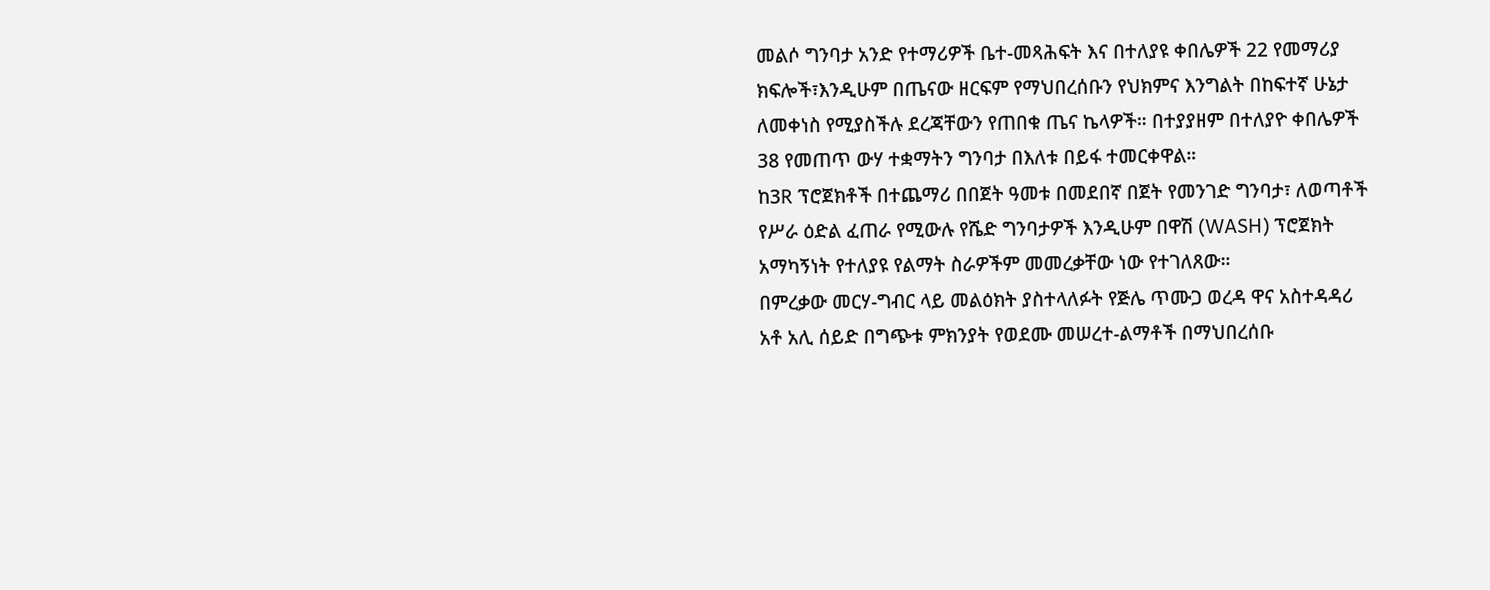መልሶ ግንባታ አንድ የተማሪዎች ቤተ-መጻሕፍት እና በተለያዩ ቀበሌዎች 22 የመማሪያ ክፍሎች፣እንዲሁም በጤናው ዘርፍም የማህበረሰቡን የህክምና እንግልት በከፍተኛ ሁኔታ ለመቀነስ የሚያስችሉ ደረጃቸውን የጠበቁ ጤና ኬላዎች። በተያያዘም በተለያዮ ቀበሌዎች 38 የመጠጥ ውሃ ተቋማትን ግንባታ በእለቱ በይፋ ተመርቀዋል።
ከ3R ፕሮጀክቶች በተጨማሪ በበጀት ዓመቱ በመደበኛ በጀት የመንገድ ግንባታ፣ ለወጣቶች የሥራ ዕድል ፈጠራ የሚውሉ የሼድ ግንባታዎች እንዲሁም በዋሽ (WASH) ፕሮጀክት አማካኝነት የተለያዩ የልማት ስራዎችም መመረቃቸው ነው የተገለጸው።
በምረቃው መርሃ-ግብር ላይ መልዕክት ያስተላለፉት የጅሌ ጥሙጋ ወረዳ ዋና አስተዳዳሪ አቶ አሊ ሰይድ በግጭቱ ምክንያት የወደሙ መሠረተ-ልማቶች በማህበረሰቡ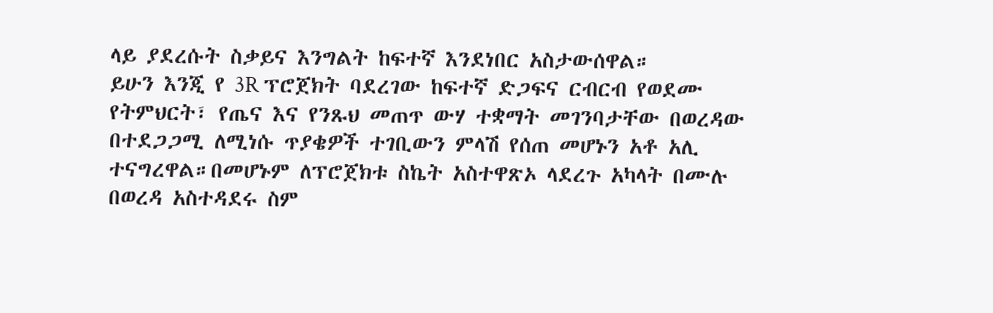ላይ ያደረሱት ስቃይና እንግልት ከፍተኛ እንደነበር አስታውሰዋል።
ይሁን እንጂ የ 3R ፕሮጀክት ባደረገው ከፍተኛ ድጋፍና ርብርብ የወደሙ የትምህርት፣ የጤና እና የንጹህ መጠጥ ውሃ ተቋማት መገንባታቸው በወረዳው በተደጋጋሚ ለሚነሱ ጥያቄዎች ተገቢውን ምላሽ የሰጠ መሆኑን አቶ አሊ ተናግረዋል።በመሆኑም ለፕሮጀክቱ ስኬት አስተዋጽኦ ላደረጉ አካላት በሙሉ በወረዳ አስተዳደሩ ስም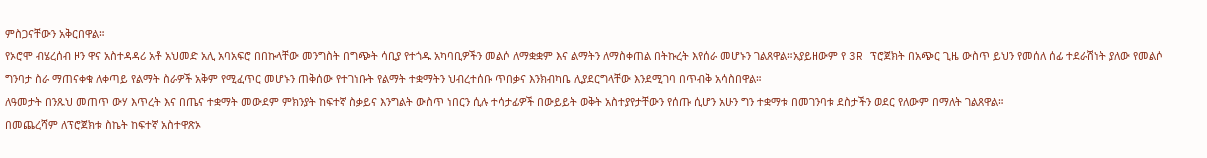ምስጋናቸውን አቅርበዋል።
የኦሮሞ ብሄረሰብ ዞን ዋና አስተዳዳሪ አቶ አህመድ አሊ አባአፍሮ በበኩላቸው መንግስት በግጭት ሳቢያ የተጎዱ አካባቢዎችን መልሶ ለማቋቋም እና ልማትን ለማስቀጠል በትኩረት እየሰራ መሆኑን ገልጸዋል።አያይዘውም የ 3R ፕሮጀክት በአጭር ጊዜ ውስጥ ይህን የመሰለ ሰፊ ተደራሽነት ያለው የመልሶ ግንባታ ስራ ማጠናቀቁ ለቀጣይ የልማት ስራዎች አቅም የሚፈጥር መሆኑን ጠቅሰው የተገነቡት የልማት ተቋማትን ህብረተሰቡ ጥበቃና እንክብካቤ ሊያደርግላቸው እንደሚገባ በጥብቅ አሳስበዋል።
ለዓመታት በንጹህ መጠጥ ውሃ እጥረት እና በጤና ተቋማት መውደም ምክንያት ከፍተኛ ስቃይና እንግልት ውስጥ ነበርን ሲሉ ተሳታፊዎች በውይይት ወቅት አስተያየታቸውን የሰጡ ሲሆን አሁን ግን ተቋማቱ በመገንባቱ ደስታችን ወደር የለውም በማለት ገልጸዋል።
በመጨረሻም ለፕሮጀክቱ ስኬት ከፍተኛ አስተዋጽኦ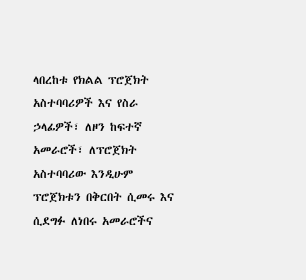ላበረከቱ የክልል ፕሮጀክት አስተባባሪዎች እና የስራ ኃላፊዎች፣ ለዞን ከፍተኛ አመራሮች፣ ለፕሮጀክት አስተባባሪው እንዲሁም ፕሮጀክቱን በቅርበት ሲመሩ እና ሲደግፉ ለነበሩ አመራሮችና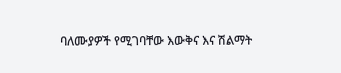ባለሙያዎች የሚገባቸው እውቅና እና ሽልማት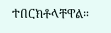ተበርክቶላቸዋል።